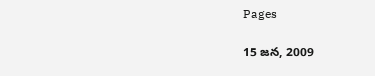Pages

15 జన, 2009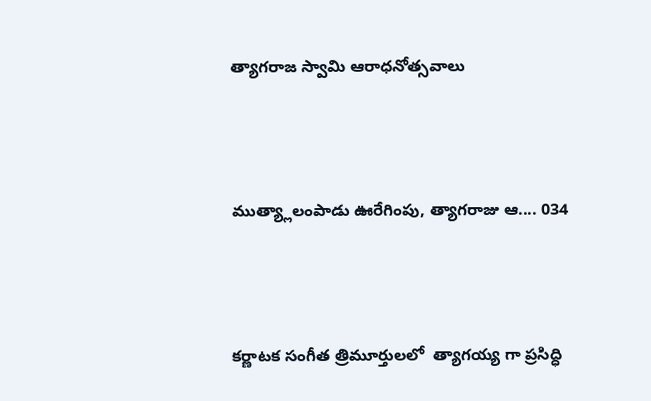త్యాగరాజ స్వామి ఆరాధనోత్సవాలు



ముత్య్లాలంపాడు ఊరేగింపు, త్యాగరాజు ఆ.... 034



కర్ణాటక సంగీత త్రిమూర్తులలో  త్యాగయ్య గా ప్రసిద్ధి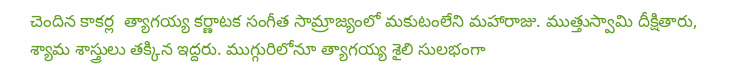చెందిన కాకర్ల  త్యాగయ్య కర్ణాటక సంగీత సామ్రాజ్యంలో మకుటంలేని మహారాజు. ముత్తుస్వామి దీక్షితారు, శ్యామ శాస్త్రులు తక్కిన ఇద్దరు. ముగ్గురిలోనూ త్యాగయ్య శైలి సులభంగా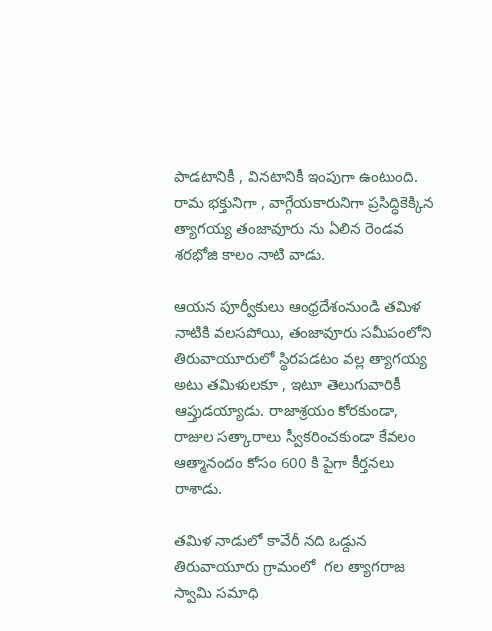పాడటానికీ , వినటానికీ ఇంపుగా ఉంటుంది. రామ భక్తునిగా , వాగ్గేయకారునిగా ప్రసిద్ధికెక్కిన త్యాగయ్య తంజావూరు ను ఏలిన రెండవ శరభోజి కాలం నాటి వాడు.

ఆయన పూర్వీకులు ఆంధ్రదేశంనుండి తమిళ నాటికి వలసపోయి, తంజావూరు సమీపంలోని తిరువాయూరులో స్థిరపడటం వల్ల త్యాగయ్య అటు తమిళులకూ , ఇటూ తెలుగువారికీ ఆప్తుడయ్యాడు. రాజాశ్రయం కోరకుండా, రాజుల సత్కారాలు స్వీకరించకుండా కేవలం ఆత్మానందం కోసం 600 కి పైగా కీర్తనలు రాశాడు.

తమిళ నాడులో కావేరీ నది ఒడ్దున తిరువాయూరు గ్రామంలో  గల త్యాగరాజ స్వామి సమాధి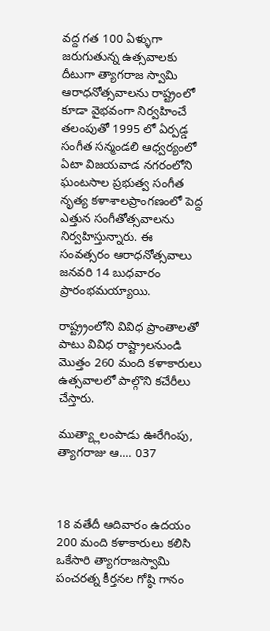వద్ద గత 100 ఏళ్ళుగా జరుగుతున్న ఉత్సవాలకు దీటుగా త్యాగరాజ స్వామి ఆరాధనోత్సవాలను రాష్ట్రంలో కూడా వైభవంగా నిర్వహించే తలంపుతో 1995 లో ఏర్పడ్డ సంగీత సన్మండలి ఆధ్వర్యంలో ఏటా విజయవాడ నగరంలోని ఘంటసాల ప్రభుత్వ సంగీత నృత్య కళాశాలప్రాంగణంలో పెద్ద ఎత్తున సంగీతోత్సవాలను నిర్వహిస్తున్నారు. ఈ సంవత్సరం ఆరాధనోత్సవాలు  జనవరి 14 బుధవారం  ప్రారంభమయ్యాయి.

రాష్ట్ర్రంలోని వివిధ ప్రాంతాలతో పాటు వివిధ రాష్ట్రాలనుండి మొత్తం 260 మంది కళాకారులు ఉత్సవాలలో పాల్గొని కచేరీలు చేస్తారు.

ముత్య్లాలంపాడు ఊరేగింపు, త్యాగరాజు ఆ.... 037



18 వతేదీ ఆదివారం ఉదయం 200 మంది కళాకారులు కలిసి ఒకేసారి త్యాగరాజస్వామి పంచరత్న కీర్తనల గోష్ఠి గానం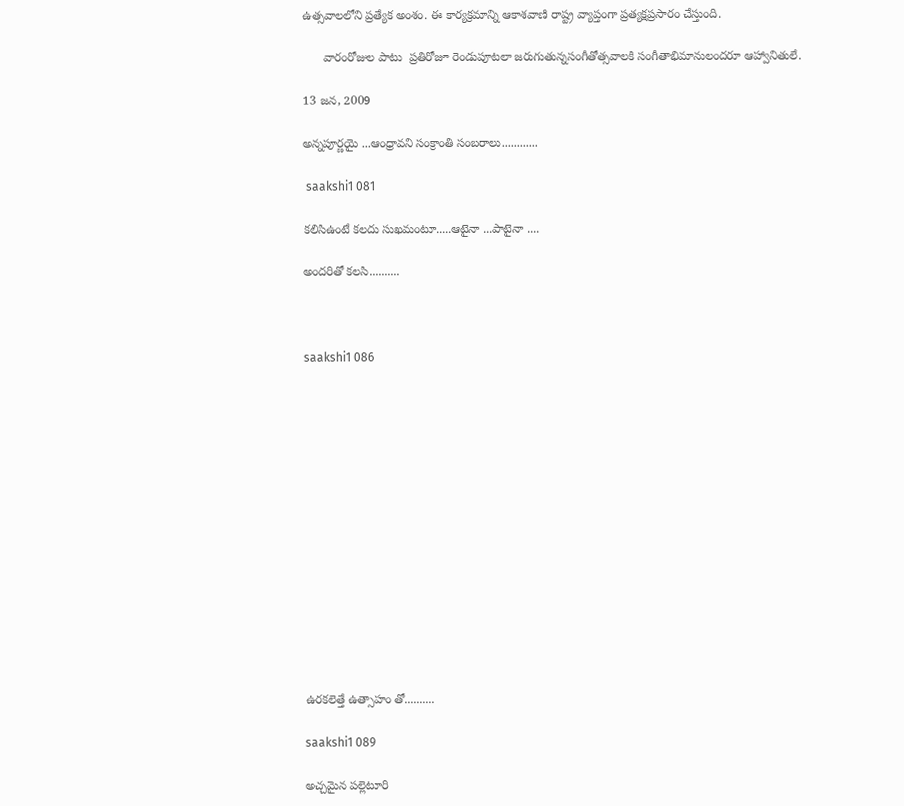ఉత్సవాలలోని ప్రత్యేక అంశం. ఈ కార్యక్రమాన్ని ఆకాశవాణి రాష్ట్ర వ్యాప్తంగా ప్రత్యక్షప్రసారం చేస్తుంది.

      వారంరోజుల పాటు  ప్రతిరోజూ రెండుపూటలా జరుగుతున్నసంగీతోత్సవాలకి సంగీతాభిమానులందరూ ఆహ్వానితులే.

13 జన, 2009

అన్నపూర్ణయై ...ఆంధ్రావని సంక్రాంతి సంబరాలు............

 saakshi1 081

కలిసిఉంటే కలదు సుఖమంటూ.....ఆటైనా ...పాటైనా ....

అందరితో కలసి..........



saakshi1 086















ఉరకలెత్తే ఉత్సాహం తో..........

saakshi1 089

అచ్చమైన పల్లెటూరి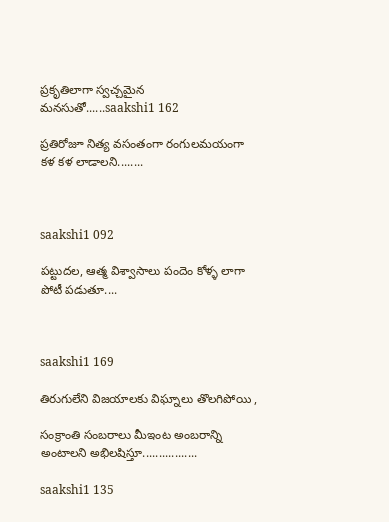ప్రకృతిలాగా స్వచ్చమైన మనసుతో......saakshi1 162

ప్రతిరోజూ నిత్య వసంతంగా రంగులమయంగా కళ కళ లాడాలని........



saakshi1 092

పట్టుదల, ఆత్మ విశ్వాసాలు పందెం కోళ్ళ లాగా పోటీ పడుతూ....



saakshi1 169

తిరుగులేని విజయాలకు విఘ్నాలు తొలగిపోయి ,

సంక్రాంతి సంబరాలు మీఇంట అంబరాన్ని అంటాలని అభిలషిస్తూ.................

saakshi1 135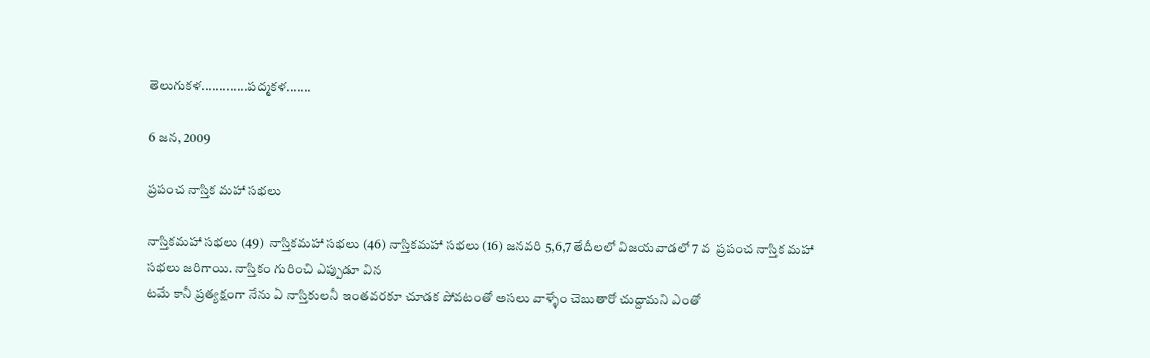తెలుగుకళ.............పద్మకళ.......

6 జన, 2009

ప్రపంచ నాస్తిక మహా సభలు

నాస్తికమహా సభలు (49)  నాస్తికమహా సభలు (46) నాస్తికమహా సభలు (16) జనవరి 5,6,7 తేదీలలో విజయవాడలో 7 వ  ప్రపంచ నాస్తిక మహా సభలు జరిగాయి. నాస్తికం గురించి ఎప్పుడూ విన
టమే కానీ ప్రత్యక్షంగా నేను ఏ నాస్తికులనీ ఇంతవరకూ చూడక పోవటంతో అసలు వాళ్ళేం చెబుతారో చుద్దామని ఎంతో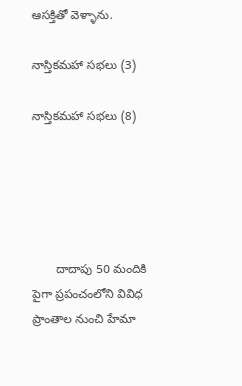ఆసక్తితో వెళ్ళాను.

నాస్తికమహా సభలు (3)

నాస్తికమహా సభలు (8)





       దాదాపు 50 మందికి పైగా ప్రపంచంలోని వివిధ ప్రాంతాల నుంచి హేమా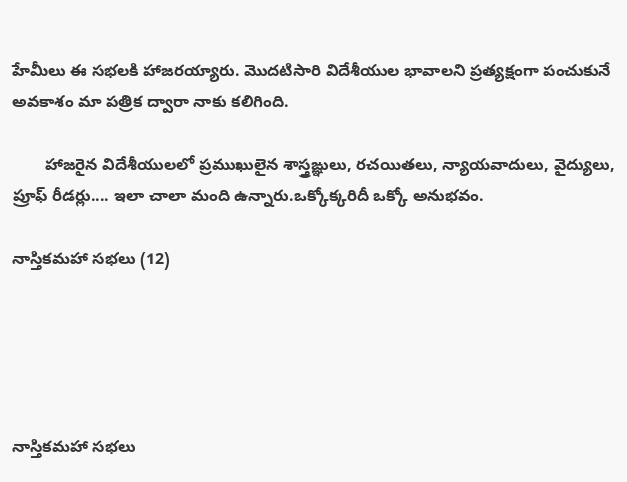హేమీలు ఈ సభలకి హాజరయ్యారు. మొదటిసారి విదేశీయుల భావాలని ప్రత్యక్షంగా పంచుకునే అవకాశం మా పత్రిక ద్వారా నాకు కలిగింది.

       హాజరైన విదేశీయులలో ప్రముఖులైన శాస్త్రఙ్ఞులు, రచయితలు, న్యాయవాదులు, వైద్యులు, ప్రూఫ్ రీడర్లు.... ఇలా చాలా మంది ఉన్నారు.ఒక్కోక్కరిదీ ఒక్కో అనుభవం.

నాస్తికమహా సభలు (12)





నాస్తికమహా సభలు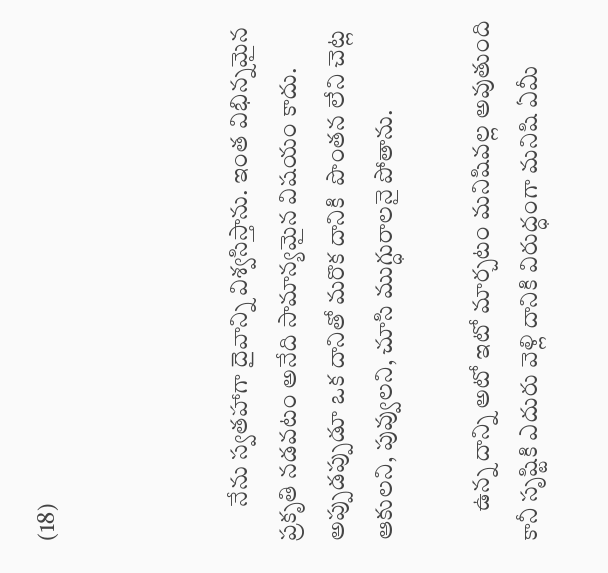(18)



       నేను స్వతహాగా దైవాన్ని విశ్వసిస్తాను. ఇంత విభిన్నమైన ప్రకృతి నడవటం అనేది సామాన్యమైన విషయం కాదు. అప్పుడప్పుడూ ఒక దానితో మరొక దానికి  పొంతన లేని చెట్ల ఆకులని, పువ్వులని, చూసి ముగ్ధురాలనై పోతాను.

      ఉన్న దాన్ని అటో ఇటో మార్చటం మనిషివల్ల అవుతుంది కానీ సృష్టికి ఎదురు వెళ్లి దానికి విరుద్ధంగా మనిషి ఏమీ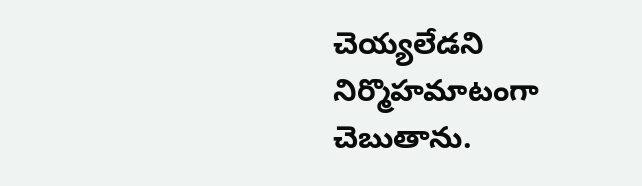చెయ్యలేడని నిర్మొహమాటంగా చెబుతాను.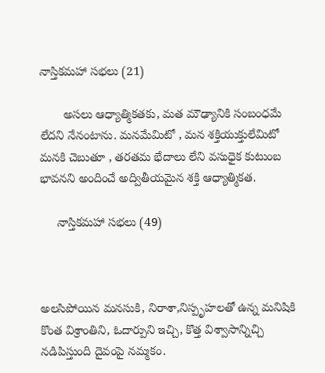నాస్తికమహా సభలు (21)

       అసలు ఆధ్యాత్మికతకు, మత మౌఢ్యానికి సంబంధమే లేదని నేనంటాను. మనమేమిటో , మన శక్తియుక్తులేమిటో మనకి చెబుతూ , తరతమ భేదాలు లేని వసుధైక కుటుంబ భావనని అందించే అద్వితీయమైన శక్తి ఆధ్యాత్మికత.

     నాస్తికమహా సభలు (49)



అలసిపోయిన మనసుకి, నిరాశా,నిస్పృహలతో ఉన్న మనిషికి కొంత విశ్రాంతిని, ఓదార్పుని ఇచ్చి, కొత్త విశ్వాసాన్నిచ్చి నడిపిస్తుంది దైవంపై నమ్మకం.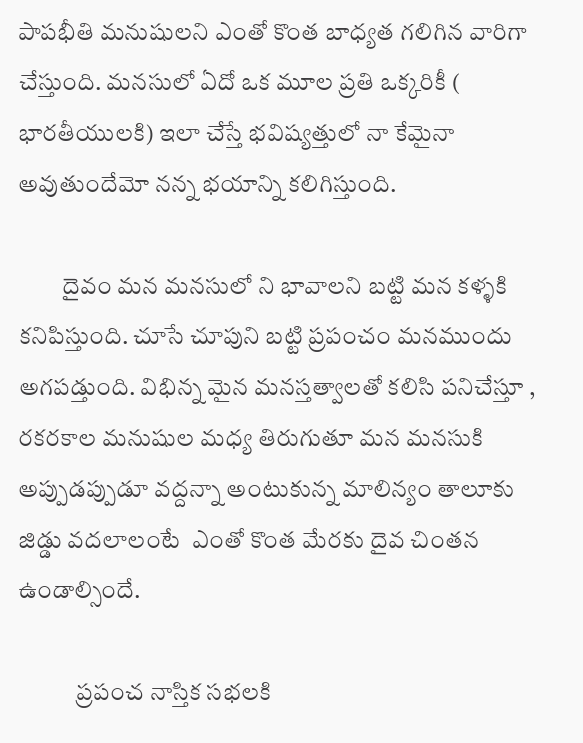పాపభీతి మనుషులని ఎంతో కొంత బాధ్యత గలిగిన వారిగా చేస్తుంది. మనసులో ఏదో ఒక మూల ప్రతి ఒక్కరికీ ( భారతీయులకి) ఇలా చేస్తే భవిష్యత్తులో నా కేమైనా అవుతుందేమో నన్న భయాన్ని కలిగిస్తుంది.

         దైవం మన మనసులో ని భావాలని బట్టి మన కళ్ళకి కనిపిస్తుంది. చూసే చూపుని బట్టి ప్రపంచం మనముందు అగపడ్తుంది. విభిన్న మైన మనస్తత్వాలతో కలిసి పనిచేస్తూ , రకరకాల మనుషుల మధ్య తిరుగుతూ మన మనసుకి అప్పుడప్పుడూ వద్దన్నా అంటుకున్న మాలిన్యం తాలూకు జిడ్డు వదలాలంటే  ఎంతో కొంత మేరకు దైవ చింతన ఉండాల్సిందే.

            ప్రపంచ నాస్తిక సభలకి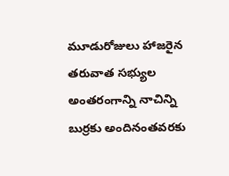మూడురోజులు హాజరైన తరువాత సభ్యుల అంతరంగాన్ని నాచిన్ని బుర్రకు అందినంతవరకు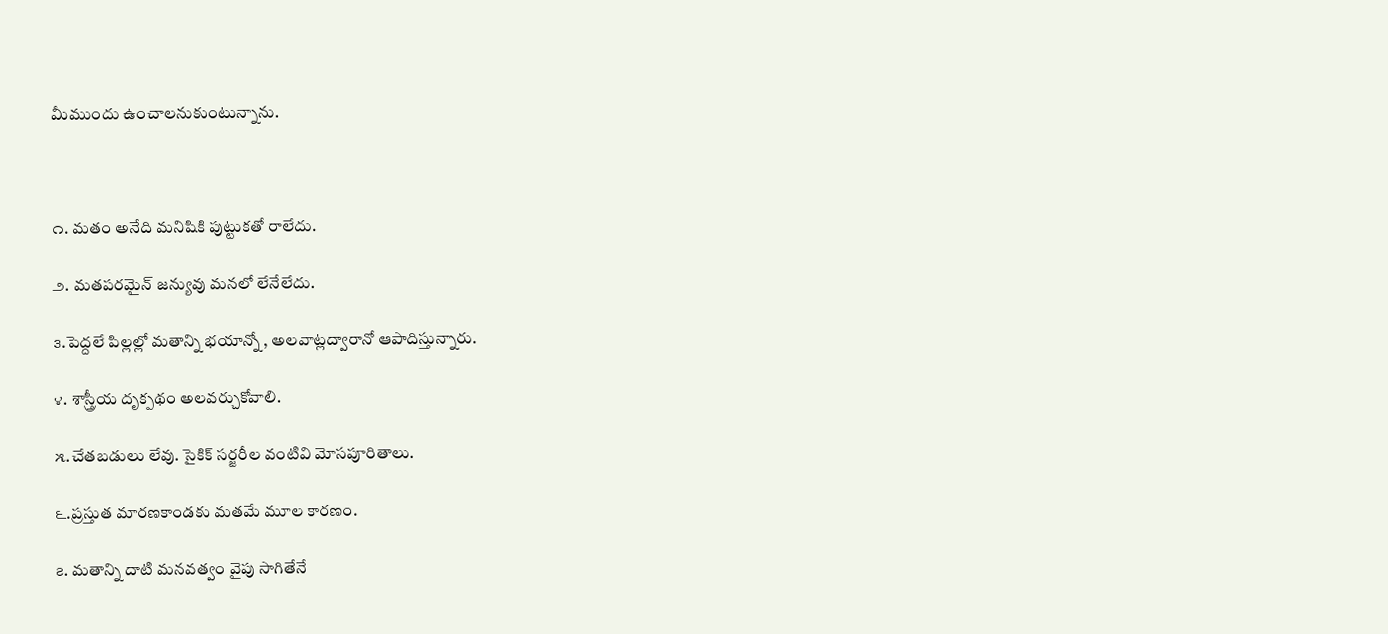మీముందు ఉంచాలనుకుంటున్నాను.



౧. మతం అనేది మనిషికి పుట్టుకతో రాలేదు.

౨. మతపరమైన్ జన్యువు మనలో లేనేలేదు.

౩.పెద్దలే పిల్లల్లో మతాన్ని భయాన్నో , అలవాట్లద్వారానో ఆపాదిస్తున్నారు.

౪. శాస్త్రీయ దృక్పథం అలవర్చుకోవాలి.

౫.చేతబడులు లేవు. సైకిక్ సర్జరీల వంటివి మోసపూరితాలు.

౬.ప్రస్తుత మారణకాండకు మతమే మూల కారణం.

౭. మతాన్ని దాటి మనవత్వం వైపు సాగితేనే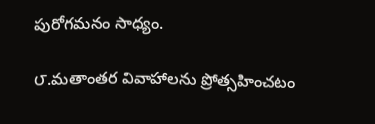పురోగమనం సాధ్యం.

౮.మతాంతర వివాహాలను ప్రోత్సహించటం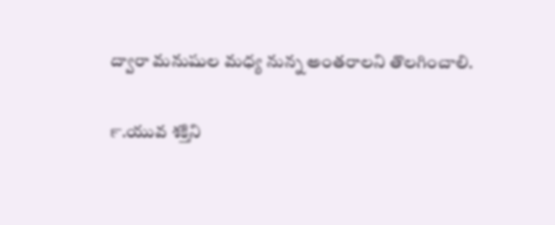ద్వారా మనుషుల మధ్య నున్న అంతరాలని తొలగించాలి.

౯.యువ శక్తిని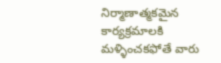నిర్మాణాత్మకమైన కార్యక్రమాలకి మళ్ళించకఫోతే వారు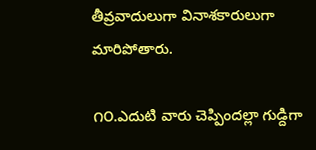తీవ్రవాదులుగా వినాశకారులుగా మారిపోతారు.

౧౦.ఎదుటి వారు చెప్పిందల్లా గుడ్దిగా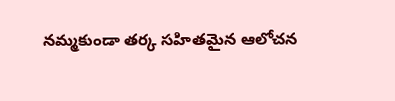నమ్మకుండా తర్క సహితమైన ఆలోచన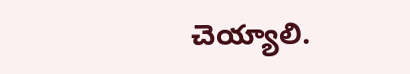చెయ్యాలి.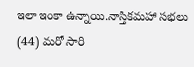ఇలా ఇంకా ఉన్నాయి.నాస్తికమహా సభలు (44) మరో సారి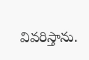వివరిస్తాను.